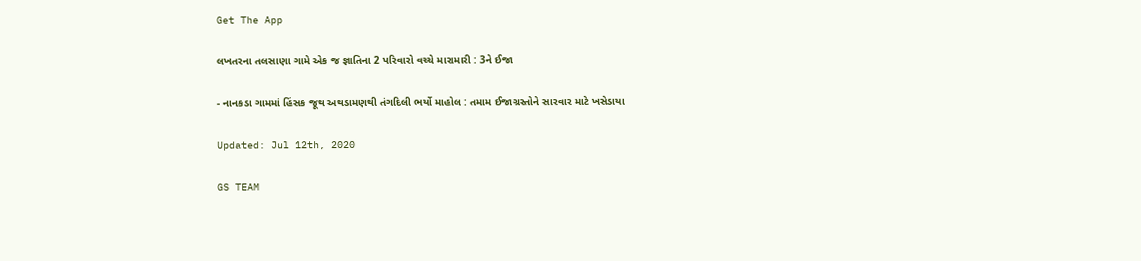Get The App

લખતરના તલસાણા ગામે એક જ જ્ઞાતિના 2 પરિવારો વચ્ચે મારામારી : 3ને ઈજા

- નાનકડા ગામમાં હિંસક જૂથ અથડામણથી તંગદિલી ભર્યો માહોલ : તમામ ઈજાગ્રસ્તોને સારવાર માટે ખસેડાયા

Updated: Jul 12th, 2020

GS TEAM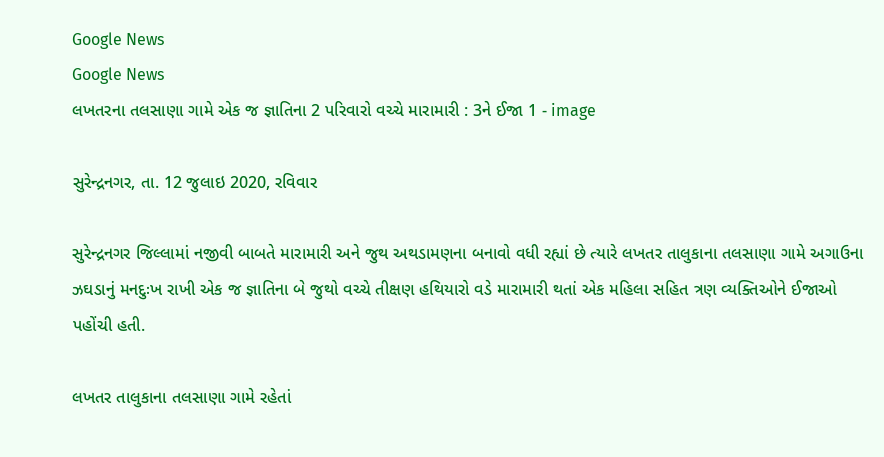Google News
Google News
લખતરના તલસાણા ગામે એક જ જ્ઞાતિના 2 પરિવારો વચ્ચે મારામારી : 3ને ઈજા 1 - image

સુરેન્દ્રનગર, તા. 12 જુલાઇ 2020, રવિવાર

સુરેન્દ્રનગર જિલ્લામાં નજીવી બાબતે મારામારી અને જુથ અથડામણના બનાવો વધી રહ્યાં છે ત્યારે લખતર તાલુકાના તલસાણા ગામે અગાઉના ઝઘડાનું મનદુઃખ રાખી એક જ જ્ઞાતિના બે જુથો વચ્ચે તીક્ષણ હથિયારો વડે મારામારી થતાં એક મહિલા સહિત ત્રણ વ્યક્તિઓને ઈજાઓ પહોંચી હતી.

લખતર તાલુકાના તલસાણા ગામે રહેતાં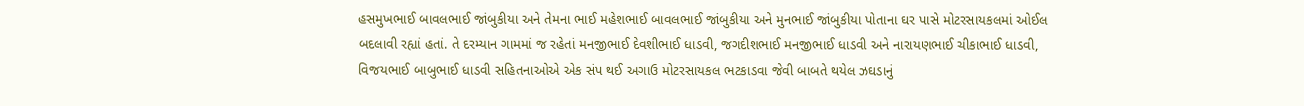હસમુખભાઈ બાવલભાઈ જાંબુકીયા અને તેમના ભાઈ મહેશભાઈ બાવલભાઈ જાંબુકીયા અને મુનભાઈ જાંબુકીયા પોતાના ઘર પાસે મોટરસાયકલમાં ઓઈલ બદલાવી રહ્યાં હતાં. તે દરમ્યાન ગામમાં જ રહેતાં મનજીભાઈ દેવશીભાઈ ધાડવી, જગદીશભાઈ મનજીભાઈ ધાડવી અને નારાયણભાઈ ચીકાભાઈ ધાડવી, વિજયભાઈ બાબુભાઈ ધાડવી સહિતનાઓએ એક સંપ થઈ અગાઉ મોટરસાયકલ ભટકાડવા જેવી બાબતે થયેલ ઝઘડાનું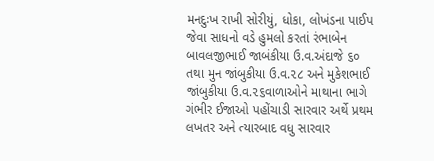મનદુઃખ રાખી સોરીયું, ધોકા, લોખંડના પાઈપ જેવા સાધનો વડે હુમલો કરતાં રંભાબેન બાવલજીભાઈ જાબંકીયા ઉ.વ.અંદાજે ૬૦ તથા મુન જાંબુકીયા ઉ.વ.૨૮ અને મુકેશભાઈ જાંબુકીયા ઉ.વ.૨૬વાળાઓને માથાના ભાગે ગંભીર ઈજાઓ પહોંચાડી સારવાર અર્થે પ્રથમ લખતર અને ત્યારબાદ વધુ સારવાર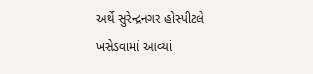અર્થે સુરેન્દ્રનગર હોસ્પીટલે ખસેડવામાં આવ્યાં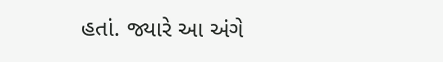હતાં. જ્યારે આ અંગે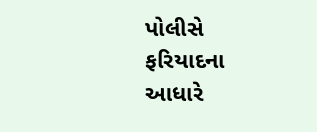પોલીસે ફરિયાદના આધારે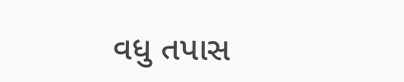વધુ તપાસ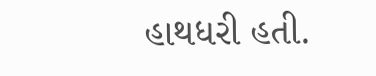હાથધરી હતી.